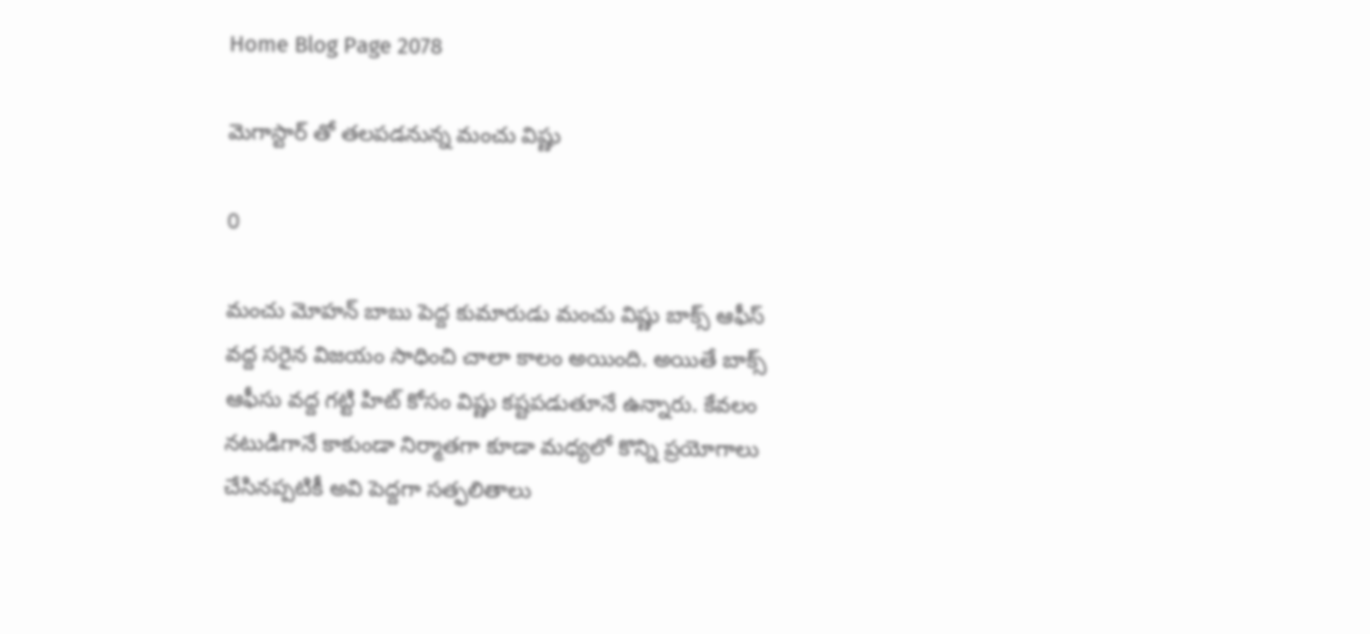Home Blog Page 2078

మెగాస్టార్ తో తలపడనున్న మంచు విష్ణు

0

మంచు మోహన్ బాబు పెద్ద కుమారుడు మంచు విష్ణు బాక్స్ ఆఫీస్ వద్ద సరైన విజయం సాధించి చాలా కాలం అయింది. అయితే బాక్స్ ఆఫీసు వద్ద గట్టి హిట్ కోసం విష్ణు కష్టపడుతూనే ఉన్నారు. కేవలం నటుడిగానే కాకుండా నిర్మాతగా కూడా మధ్యలో కొన్ని ప్రయోగాలు చేసినప్పటికీ అవి పెద్దగా సత్ఫలితాలు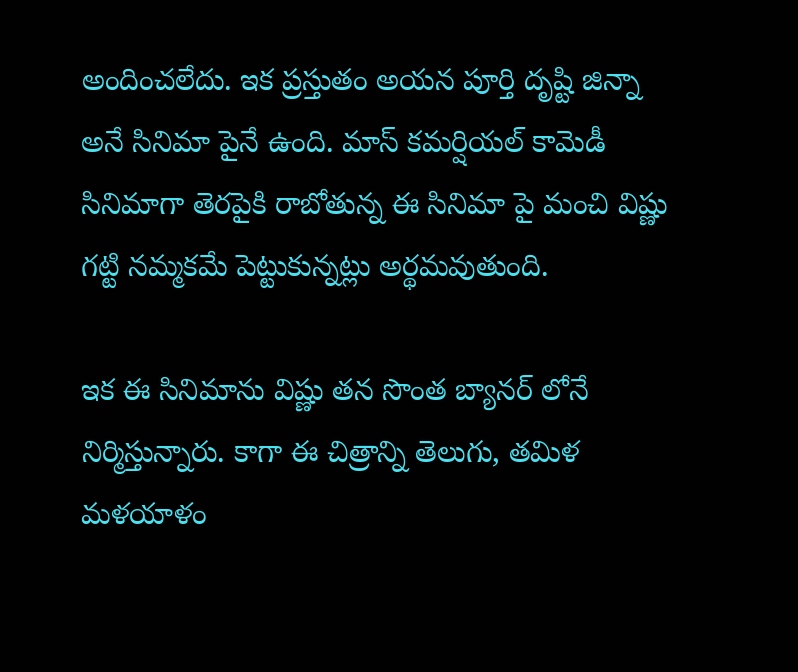అందించలేదు. ఇక ప్రస్తుతం అయన పూర్తి దృష్టి జిన్నా అనే సినిమా పైనే ఉంది. మాస్ కమర్షియల్ కామెడీ సినిమాగా తెరపైకి రాబోతున్న ఈ సినిమా పై మంచి విష్ణు గట్టి నమ్మకమే పెట్టుకున్నట్లు అర్థమవుతుంది.

ఇక ఈ సినిమాను విష్ణు తన సొంత బ్యానర్ లోనే నిర్మిస్తున్నారు. కాగా ఈ చిత్రాన్ని తెలుగు, తమిళ మళయాళం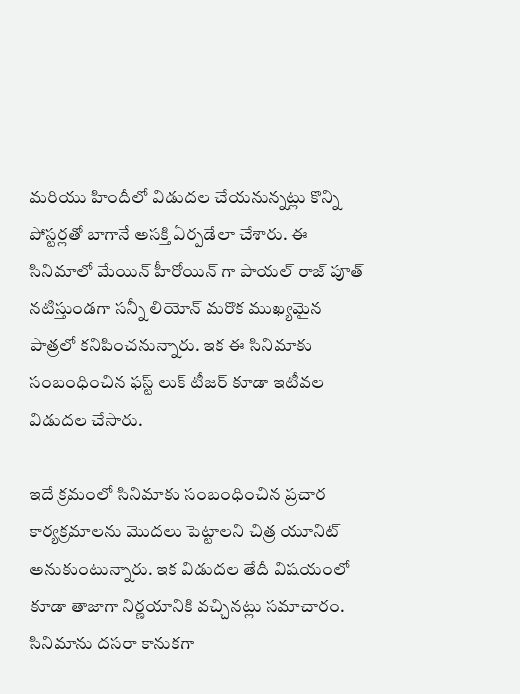మరియు హిందీలో విడుదల చేయనున్నట్లు కొన్ని పోస్టర్లతో బాగానే అసక్తి ఏర్పడేలా చేశారు. ఈ సినిమాలో మేయిన్ హీరోయిన్ గా పాయల్ రాజ్ పూత్ నటిస్తుండగా సన్నీ లియోన్ మరొక ముఖ్యమైన పాత్రలో కనిపించనున్నారు. ఇక ఈ సినిమాకు సంబంధించిన ఫస్ట్ లుక్ టీజర్ కూడా ఇటీవల విడుదల చేసారు.

ఇదే క్రమంలో సినిమాకు సంబంధించిన ప్రచార కార్యక్రమాలను మొదలు పెట్టాలని చిత్ర యూనిట్ అనుకుంటున్నారు. ఇక విడుదల తేదీ విషయంలో కూడా తాజాగా నిర్ణయానికి వచ్చినట్లు సమాచారం. సినిమాను దసరా కానుకగా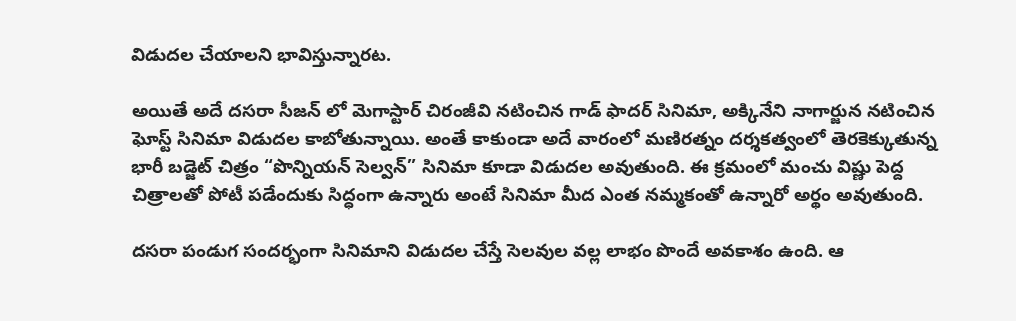విడుదల చేయాలని భావిస్తున్నారట.

అయితే అదే దసరా సీజన్ లో మెగాస్టార్ చిరంజీవి నటించిన గాడ్ ఫాదర్ సినిమా, అక్కినేని నాగార్జున నటించిన ఘోస్ట్ సినిమా విడుదల కాబోతున్నాయి. అంతే కాకుండా అదే వారంలో మణిరత్నం దర్శకత్వంలో తెరకెక్కుతున్న భారీ బడ్జెట్ చిత్రం “పొన్నియన్ సెల్వన్” సినిమా కూడా విడుదల అవుతుంది. ఈ క్రమంలో మంచు విష్ణు పెద్ద చిత్రాలతో పోటీ పడేందుకు సిద్ధంగా ఉన్నారు అంటే సినిమా మీద ఎంత నమ్మకంతో ఉన్నారో అర్థం అవుతుంది.

దసరా పండుగ సందర్భంగా సినిమాని విడుదల చేస్తే సెలవుల వల్ల లాభం పొందే అవకాశం ఉంది. ఆ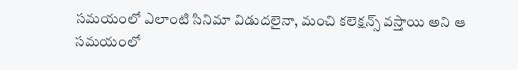సమయంలో ఎలాంటి సినిమా విడుదలైనా, మంచి కలెక్షన్స్ వస్తాయి అని ఆ సమయంలో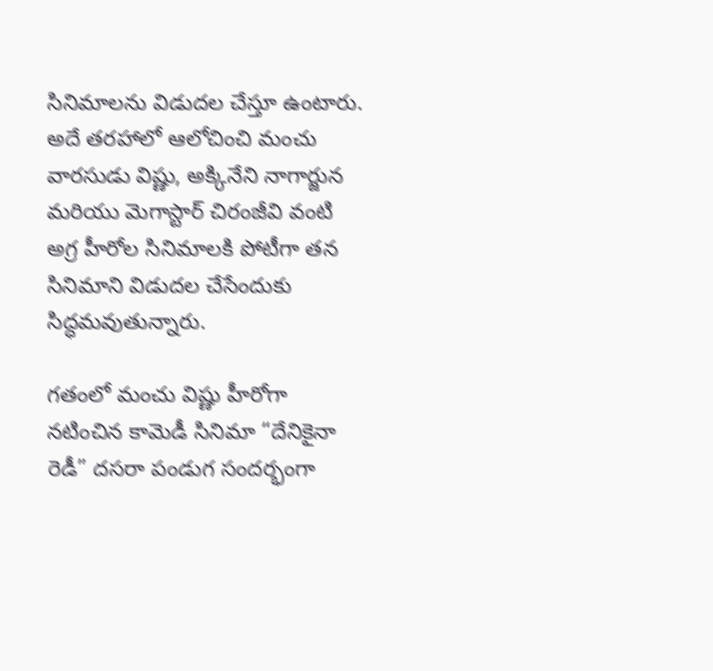సినిమాలను విడుదల చేస్తూ ఉంటారు. అదే తరహాలో ఆలోచించి మంచు వారసుడు విష్ణు, అక్కినేని నాగార్జున మరియు మెగాస్టార్ చిరంజీవి వంటి అగ్ర హీరోల సినిమాలకి పోటీగా తన సినిమాని విడుదల చేసేందుకు సిద్ధమవుతున్నారు.

గతంలో మంచు విష్ణు హీరోగా నటించిన కామెడీ సినిమా “దేనికైనా రెడీ” దసరా పండుగ సందర్భంగా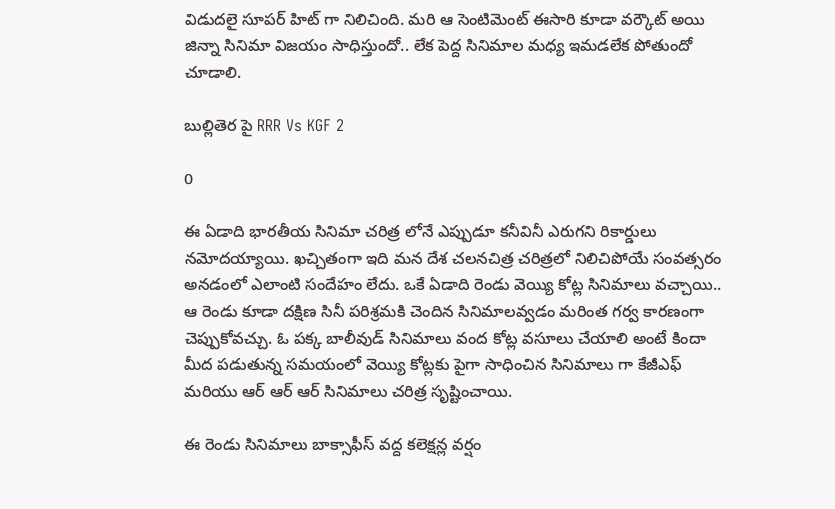విడుదలై సూపర్ హిట్ గా నిలిచింది. మరి ఆ సెంటిమెంట్ ఈసారి కూడా వర్కౌట్ అయి జిన్నా సినిమా విజయం సాధిస్తుందో.. లేక పెద్ద సినిమాల మధ్య ఇమడలేక పోతుందో చూడాలి.

బుల్లితెర పై RRR Vs KGF 2

0

ఈ ఏడాది భారతీయ సినిమా చరిత్ర లోనే ఎప్పుడూ కనీవినీ ఎరుగని రికార్డులు నమోదయ్యాయి. ఖచ్చితంగా ఇది మన దేశ చలనచిత్ర చరిత్రలో నిలిచిపోయే సంవత్సరం అనడంలో ఎలాంటి సందేహం లేదు. ఒకే ఏడాది రెండు వెయ్యి కోట్ల సినిమాలు వచ్చాయి.. ఆ రెండు కూడా దక్షిణ సినీ పరిశ్రమకి చెందిన సినిమాలవ్వడం మరింత గర్వ కారణంగా చెప్పుకోవచ్చు. ఓ పక్క బాలీవుడ్ సినిమాలు వంద కోట్ల వసూలు చేయాలి అంటే కిందా మీద పడుతున్న సమయంలో వెయ్యి కోట్లకు పైగా సాధించిన సినిమాలు గా కేజీఎఫ్ మరియు ఆర్ ఆర్ ఆర్ సినిమాలు చరిత్ర సృష్టించాయి.

ఈ రెండు సినిమాలు బాక్సాఫీస్ వద్ద కలెక్షన్ల వర్షం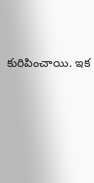కురిపించాయి. ఇక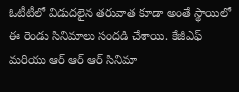ఓటీటీలో విడుదలైన తరువాత కూడా అంతే స్థాయిలో ఈ రెండు సినిమాలు సందడి చేశాయి. కేజీఎఫ్ మరియు ఆర్ ఆర్ ఆర్ సినిమా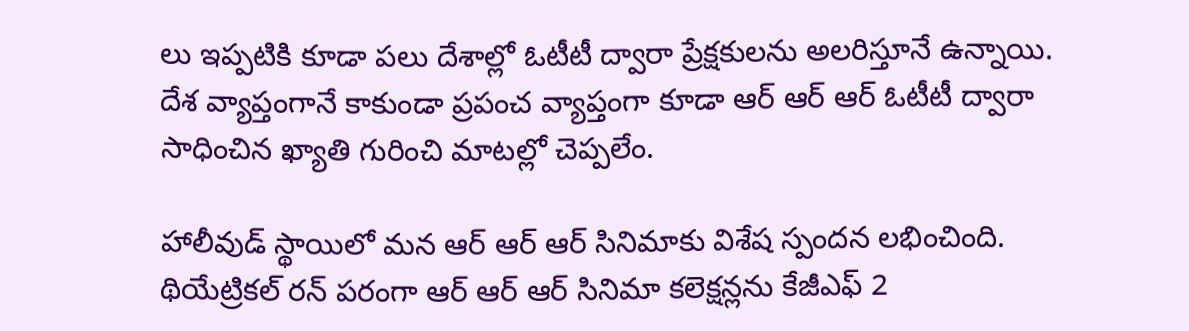లు ఇప్పటికి కూడా పలు దేశాల్లో ఓటీటీ ద్వారా ప్రేక్షకులను అలరిస్తూనే ఉన్నాయి. దేశ వ్యాప్తంగానే కాకుండా ప్రపంచ వ్యాప్తంగా కూడా ఆర్ ఆర్ ఆర్ ఓటీటీ ద్వారా సాధించిన ఖ్యాతి గురించి మాటల్లో చెప్పలేం.

హాలీవుడ్ స్థాయిలో మన ఆర్ ఆర్ ఆర్ సినిమాకు విశేష స్పందన లభించింది. థియేట్రికల్ రన్ పరంగా ఆర్ ఆర్ ఆర్ సినిమా కలెక్షన్లను కేజీఎఫ్ 2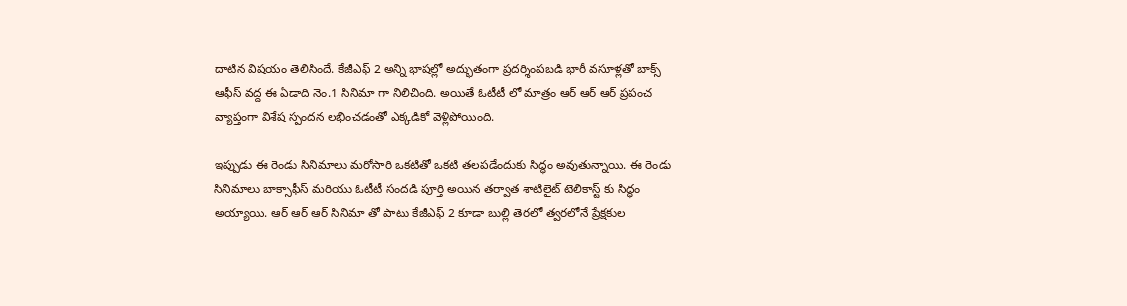దాటిన విషయం తెలిసిందే. కేజీఎఫ్ 2 అన్ని భాషల్లో అద్భుతంగా ప్రదర్శింపబడి భారీ వసూళ్లతో బాక్స్ ఆఫీస్ వద్ద ఈ ఏడాది నెం.1 సినిమా గా నిలిచింది. అయితే ఓటీటీ లో మాత్రం ఆర్ ఆర్ ఆర్ ప్రపంచ వ్యాప్తంగా విశేష స్పందన లభించడంతో ఎక్కడికో వెళ్లిపోయింది.

ఇప్పుడు ఈ రెండు సినిమాలు మరోసారి ఒకటితో ఒకటి తలపడేందుకు సిద్ధం అవుతున్నాయి. ఈ రెండు సినిమాలు బాక్సాఫీస్ మరియు ఓటీటీ సందడి పూర్తి అయిన తర్వాత శాటిలైట్ టెలికాస్ట్ కు సిద్ధం అయ్యాయి. ఆర్ ఆర్ ఆర్ సినిమా తో పాటు కేజీఎఫ్ 2 కూడా బుల్లి తెరలో త్వరలోనే ప్రేక్షకుల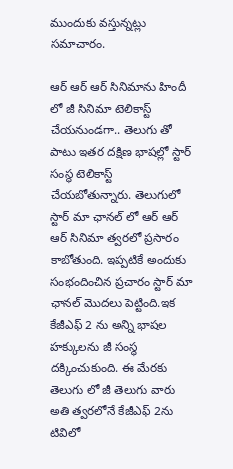ముందుకు వస్తున్నట్లు సమాచారం.

ఆర్ ఆర్ ఆర్ సినిమాను హిందీ లో జీ సినిమా టెలికాస్ట్ చేయనుండగా.. తెలుగు తో పాటు ఇతర దక్షిణ భాషల్లో స్టార్ సంస్థ టెలికాస్ట్ చేయబోతున్నారు. తెలుగులో స్టార్ మా ఛానల్ లో ఆర్ ఆర్ ఆర్ సినిమా త్వరలో ప్రసారం కాబోతుంది. ఇప్పటికే అందుకు సంభందించిన ప్రచారం స్టార్ మా ఛానల్ మొదలు పెట్టింది.ఇక కేజీఎఫ్ 2 ను అన్ని భాషల హక్కులను జీ సంస్థ దక్కించుకుంది. ఈ మేరకు తెలుగు లో జీ తెలుగు వారు అతి త్వరలోనే కేజీఎఫ్ 2ను టివిలో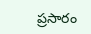ప్రసారం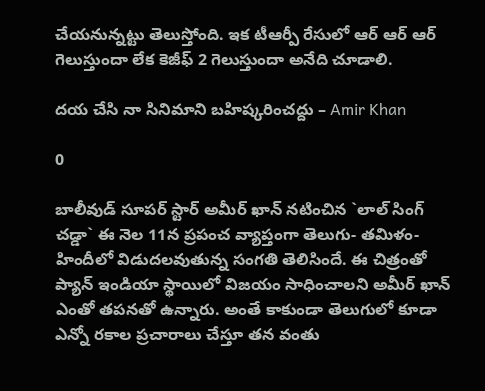చేయనున్నట్టు తెలుస్తోంది. ఇక టీఆర్పీ రేసులో ఆర్ ఆర్ ఆర్ గెలుస్తుందా లేక కెజీఫ్ 2 గెలుస్తుందా అనేది చూడాలి.

దయ చేసి నా సినిమాని బహిష్కరించద్దు – Amir Khan

0

బాలీవుడ్ సూపర్ స్టార్ అమీర్ ఖాన్ నటించిన `లాల్ సింగ్ చడ్డా` ఈ నెల 11న ప్రపంచ వ్యాప్తంగా తెలుగు- తమిళం- హిందీలో విడుదలవుతున్న సంగతి తెలిసిందే. ఈ చిత్రంతో ప్యాన్ ఇండియా స్థాయిలో విజయం సాధించాలని అమీర్ ఖాన్ ఎంతో తపనతో ఉన్నారు. అంతే కాకుండా తెలుగులో కూడా ఎన్నో రకాల ప్రచారాలు చేస్తూ తన వంతు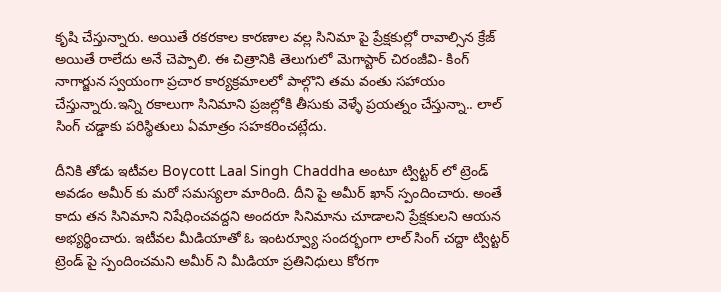కృషి చేస్తున్నారు. అయితే రకరకాల కారణాల వల్ల సినిమా పై ప్రేక్షకుల్లో రావాల్సిన క్రేజ్ అయితే రాలేదు అనే చెప్పాలి. ఈ చిత్రానికి తెలుగులో మెగాస్టార్ చిరంజీవి- కింగ్ నాగార్జున స్వయంగా ప్రచార కార్యక్రమాలలో పాల్గొని తమ వంతు సహాయం చేస్తున్నారు.ఇన్ని రకాలుగా సినిమాని ప్రజల్లోకి తీసుకు వెళ్ళే ప్రయత్నం చేస్తున్నా.. లాల్ సింగ్ చడ్డాకు పరిస్థితులు ఏమాత్రం సహకరించట్లేదు.

దీనికి తోడు ఇటీవల Boycott Laal Singh Chaddha అంటూ ట్విట్టర్ లో ట్రెండ్ అవడం అమీర్ కు మరో సమస్యలా మారింది. దీని పై అమీర్ ఖాన్ స్పందించారు. అంతే కాదు తన సినిమాని నిషేధించవద్దని అందరూ సినిమాను చూడాలని ప్రేక్షకులని ఆయన అభ్యర్థించారు. ఇటీవల మీడియాతో ఓ ఇంటర్వ్యూ సందర్భంగా లాల్ సింగ్ చద్దా ట్విట్టర్ ట్రెండ్ పై స్పందించమని అమీర్ ని మీడియా ప్రతినిధులు కోరగా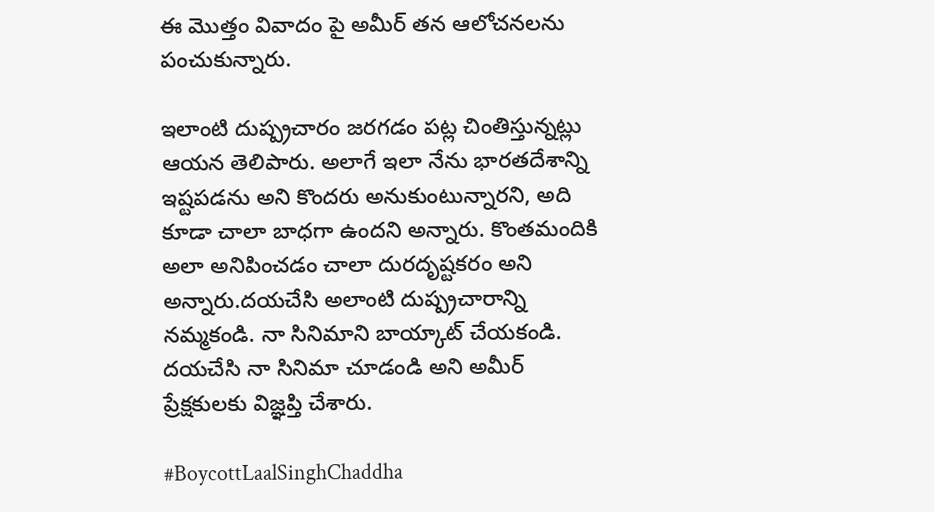ఈ మొత్తం వివాదం పై అమీర్ తన ఆలోచనలను పంచుకున్నారు.

ఇలాంటి దుష్ప్రచారం జరగడం పట్ల చింతిస్తున్నట్లు ఆయన తెలిపారు. అలాగే ఇలా నేను భారతదేశాన్ని ఇష్టపడను అని కొందరు అనుకుంటున్నారని, అది కూడా చాలా బాధగా ఉందని అన్నారు. కొంతమందికి అలా అనిపించడం చాలా దురదృష్టకరం అని అన్నారు.దయచేసి అలాంటి దుష్ప్రచారాన్ని నమ్మకండి. నా సినిమాని బాయ్కాట్ చేయకండి. దయచేసి నా సినిమా చూడండి అని అమీర్ ప్రేక్షకులకు విజ్ఞప్తి చేశారు.

#BoycottLaalSinghChaddha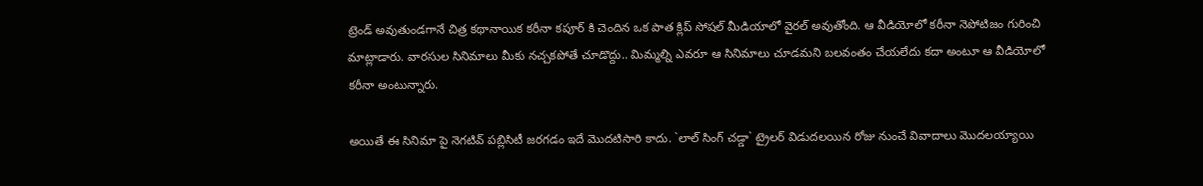ట్రెండ్ అవుతుండగానే చిత్ర కథానాయిక కరీనా కపూర్ కి చెందిన ఒక పాత క్లిప్ సోషల్ మీడియాలో వైరల్ అవుతోంది. ఆ వీడియోలో కరీనా నెపోటిజం గురించి మాట్లాడారు. వారసుల సినిమాలు మీకు నచ్చకపోతే చూడొద్దు.. మిమ్మల్ని ఎవరూ ఆ సినిమాలు చూడమని బలవంతం చేయలేదు కదా అంటూ ఆ వీడియోలో కరీనా అంటున్నారు.

అయితే ఈ సినిమా పై నెగటివ్ పబ్లిసిటీ జరగడం ఇదే మొదటిసారి కాదు. `లాల్ సింగ్ చడ్డా` ట్రైలర్ విడుదలయిన రోజు నుంచే వివాదాలు మొదలయ్యాయి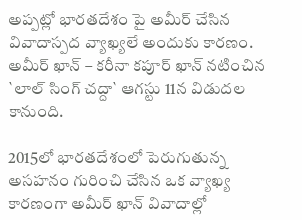అప్పట్లో భారతదేశం పై అమీర్ చేసిన వివాదాస్పద వ్యాఖ్యలే అందుకు కారణం. అమీర్ ఖాన్ – కరీనా కపూర్ ఖాన్ నటించిన `లాల్ సింగ్ చద్దా` ఆగస్టు 11న విడుదల కానుంది.

2015లో భారతదేశంలో పెరుగుతున్న అసహనం గురించి చేసిన ఒక వ్యాఖ్య కారణంగా అమీర్ ఖాన్ వివాదాల్లో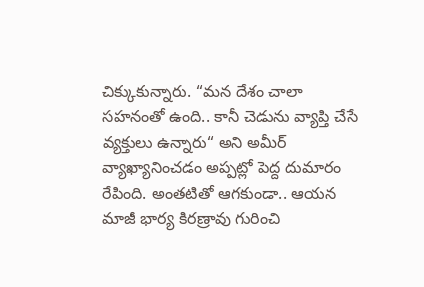చిక్కుకున్నారు. “మన దేశం చాలా సహనంతో ఉంది.. కానీ చెడును వ్యాప్తి చేసే వ్యక్తులు ఉన్నారు“ అని అమీర్ వ్యాఖ్యానించడం అప్పట్లో పెద్ద దుమారం రేపింది. అంతటితో ఆగకుండా.. ఆయన మాజీ భార్య కిరణ్రావు గురించి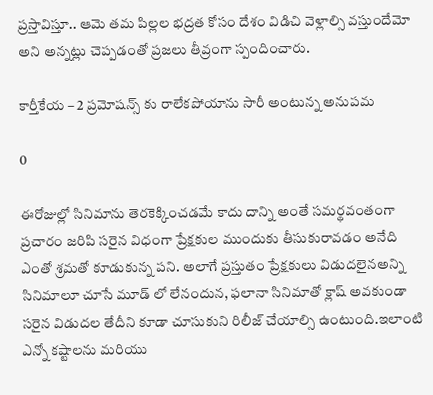ప్రస్తావిస్తూ.. ఆమె తమ పిల్లల భద్రత కోసం దేశం విడిచి వెళ్లాల్సి వస్తుందేమో అని అన్నట్లు చెప్పడంతో ప్రజలు తీవ్రంగా స్పందించారు.

కార్తీకేయ – 2 ప్రమోషన్స్ కు రాలేకపోయాను సారీ అంటున్న అనుపమ

0

ఈరోజుల్లో సినిమాను తెరకెక్కించడమే కాదు దాన్ని అంతే సమర్థవంతంగా ప్రచారం జరిపి సరైన విధంగా ప్రేక్షకుల ముందుకు తీసుకురావడం అనేది ఎంతో శ్రమతో కూడుకున్న పని. అలాగే ప్రస్తుతం ప్రేక్షకులు విడుదలైనఅన్ని సినిమాలూ చూసే మూడ్ లో లేనందున, ఫలానా సినిమాతో క్లాష్‌ అవకుండా సరైన విడుదల తేదీని కూడా చూసుకుని రిలీజ్‌ చేయాల్సి ఉంటుంది.ఇలాంటి ఎన్నో కష్టాలను మరియు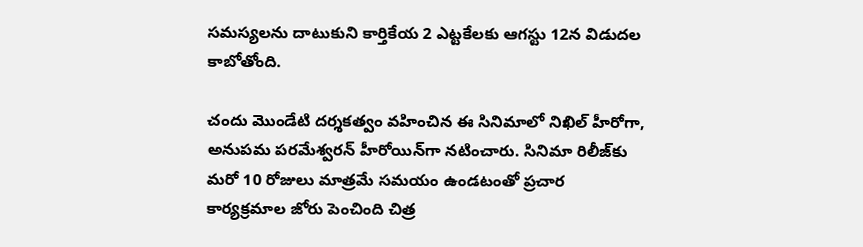సమస్యలను దాటుకుని కార్తికేయ 2 ఎట్టకేలకు ఆగస్టు 12న విడుదల కాబోతోంది.

చందు మొండేటి దర్శకత్వం వహించిన ఈ సినిమాలో నిఖిల్‌ హీరోగా, అనుపమ పరమేశ్వరన్‌ హీరోయిన్‌గా నటించారు. సినిమా రిలీజ్‌కు మరో 10 రోజులు మాత్రమే సమయం ఉండటంతో ప్రచార కార్యక్రమాల జోరు పెంచింది చిత్ర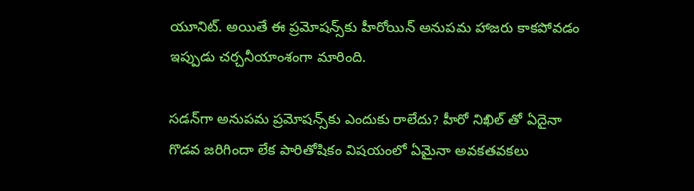యూనిట్‌. అయితే ఈ ప్రమోషన్స్‌కు హీరోయిన్‌ అనుపమ హాజరు కాకపోవడం ఇప్పుడు చర్చనీయాంశంగా మారింది.

సడన్‌గా అనుపమ ప్రమోషన్స్‌కు ఎందుకు రాలేదు? హీరో నిఖిల్ తో ఏదైనా గొడవ జరిగిందా లేక పారితోషికం విషయంలో ఏమైనా అవకతవకలు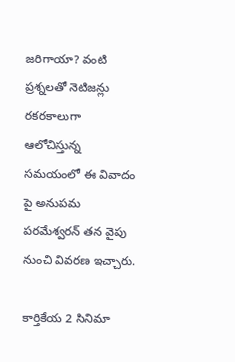జరిగాయా? వంటి ప్రశ్నలతో నెటిజన్లు రకరకాలుగా ఆలోచిస్తున్న సమయంలో ఈ వివాదం పై అనుపమ పరమేశ్వరన్ తన వైపు నుంచి వివరణ ఇచ్చారు.

కార్తికేయ 2 సినిమా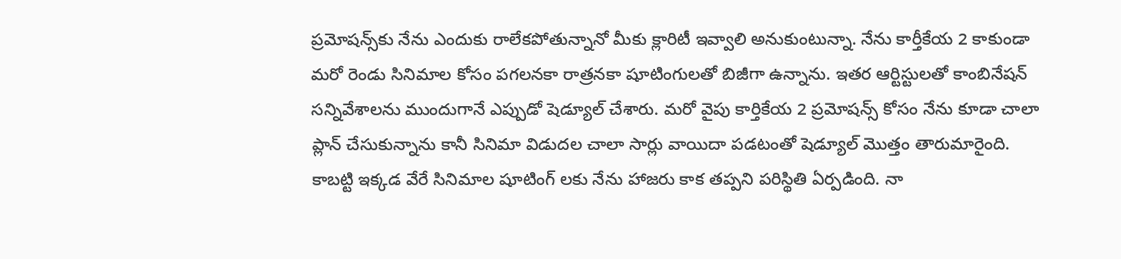ప్రమోషన్స్‌కు నేను ఎందుకు రాలేకపోతున్నానో మీకు క్లారిటీ ఇవ్వాలి అనుకుంటున్నా. నేను కార్తీకేయ 2 కాకుండా మరో రెండు సినిమాల కోసం పగలనకా రాత్రనకా షూటింగులతో బిజీగా ఉన్నాను. ఇతర ఆర్టిస్టులతో కాంబినేషన్‌ సన్నివేశాలను ముందుగానే ఎప్పుడో షెడ్యూల్‌ చేశారు. మరో వైపు కార్తికేయ 2 ప్రమోషన్స్‌ కోసం నేను కూడా చాలా ప్లాన్‌ చేసుకున్నాను కానీ సినిమా విడుదల చాలా సార్లు వాయిదా పడటంతో షెడ్యూల్‌ మొత్తం తారుమారైంది. కాబట్టి ఇక్కడ వేరే సినిమాల షూటింగ్ లకు నేను హాజరు కాక తప్పని పరిస్థితి ఏర్పడింది. నా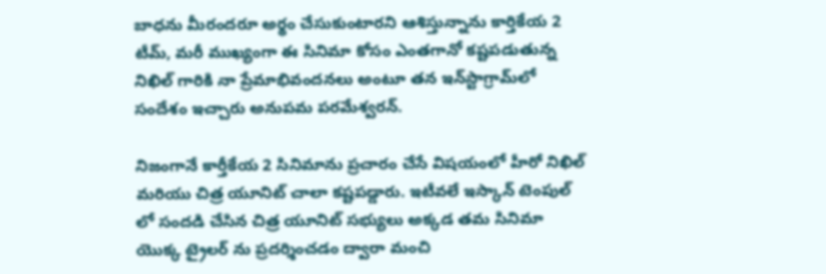బాధను మీరందరూ అర్థం చేసుకుంటారని ఆశిస్తున్నాను కార్తికేయ 2 టీమ్‌, మరీ ముఖ్యంగా ఈ సినిమా కోసం ఎంతగానో కష్టపడుతున్న నిఖిల్‌ గారికి నా ప్రేమాభివందనలు అంటూ తన ఇన్‌స్టాగ్రామ్‌లో సందేశం ఇచ్చారు అనుపమ పరమేశ్వరన్.

నిజంగానే కార్తీకేయ 2 సినిమాను ప్రచారం చేసే విషయంలో హీరో నిఖిల్ మరియు చిత్ర యూనిట్ చాలా కష్టపడ్డారు. ఇటీవలే ఇస్కాన్ టెంపుల్ లో సందడి చేసిన చిత్ర యూనిట్ సభ్యులు అక్కడ తమ సినిమా యొక్క ట్రైలర్ ను ప్రదర్శించడం ద్వారా మంచి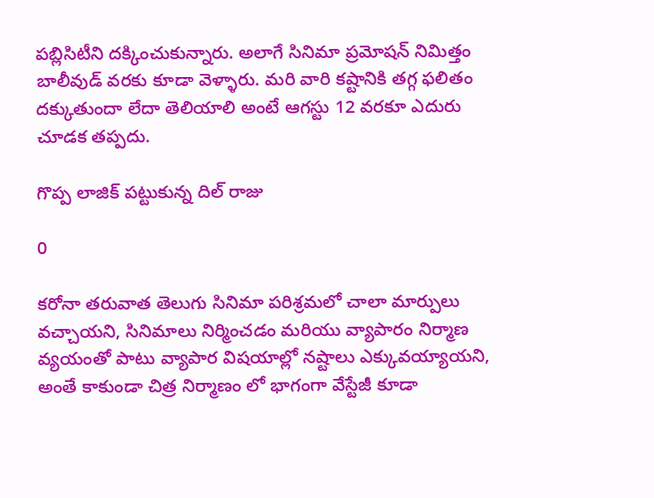పబ్లిసిటీని దక్కించుకున్నారు. అలాగే సినిమా ప్రమోషన్ నిమిత్తం బాలీవుడ్ వరకు కూడా వెళ్ళారు. మరి వారి కష్టానికి తగ్గ ఫలితం దక్కుతుందా లేదా తెలియాలి అంటే ఆగస్టు 12 వరకూ ఎదురు చూడక తప్పదు.

గొప్ప లాజిక్ పట్టుకున్న దిల్ రాజు

0

కరోనా తరువాత తెలుగు సినిమా పరిశ్రమలో చాలా మార్పులు వచ్చాయని, సినిమాలు నిర్మించడం మరియు వ్యాపారం నిర్మాణ వ్యయంతో పాటు వ్యాపార విషయాల్లో నష్టాలు ఎక్కువయ్యాయని, అంతే కాకుండా చిత్ర నిర్మాణం లో భాగంగా వేస్టేజీ కూడా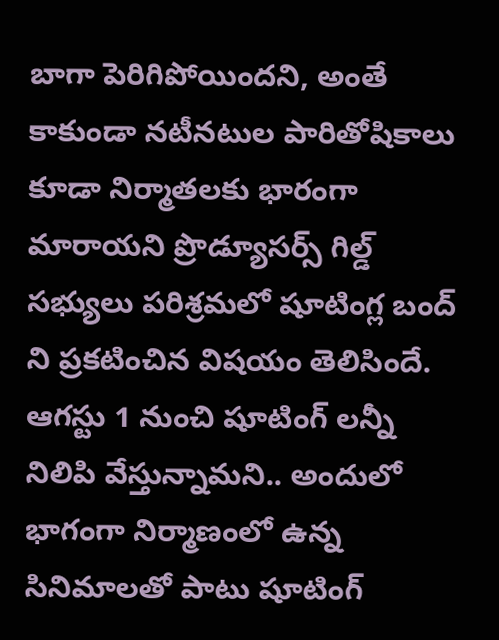బాగా పెరిగిపోయిందని, అంతే కాకుండా నటీనటుల పారితోషికాలు కూడా నిర్మాతలకు భారంగా మారాయని ప్రొడ్యూసర్స్ గిల్డ్ సభ్యులు పరిశ్రమలో షూటింగ్ల బంద్ ని ప్రకటించిన విషయం తెలిసిందే. ఆగస్టు 1 నుంచి షూటింగ్ లన్నీ నిలిపి వేస్తున్నామని.. అందులో భాగంగా నిర్మాణంలో ఉన్న సినిమాలతో పాటు షూటింగ్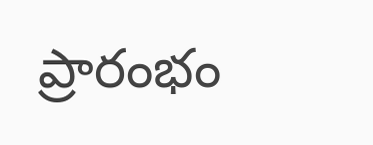ప్రారంభం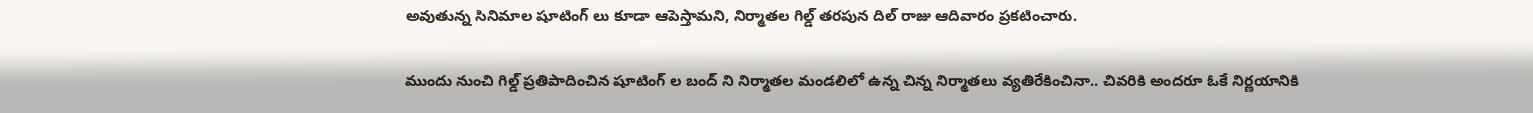అవుతున్న సినిమాల షూటింగ్ లు కూడా ఆపెస్తామని, నిర్మాతల గిల్డ్ తరపున దిల్ రాజు ఆదివారం ప్రకటించారు.

ముందు నుంచి గిల్డ్ ప్రతిపాదించిన షూటింగ్ ల బంద్ ని నిర్మాతల మండలిలో ఉన్న చిన్న నిర్మాతలు వ్యతిరేకించినా.. చివరికి అందరూ ఓకే నిర్ణయానికి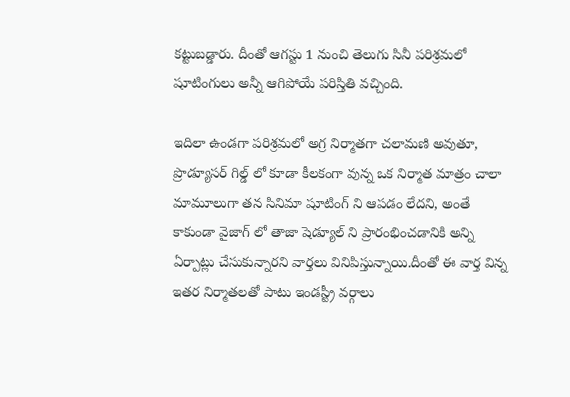కట్టుబడ్డారు. దీంతో ఆగస్టు 1 నుంచి తెలుగు సినీ పరిశ్రమలో షూటింగులు అన్నీ ఆగిపోయే పరిస్తితి వచ్చింది.

ఇదిలా ఉండగా పరిశ్రమలో అగ్ర నిర్మాతగా చలామణి అవుతూ, ప్రొడ్యూసర్ గిల్డ్ లో కూడా కీలకంగా వున్న ఒక నిర్మాత మాత్రం చాలా మామూలుగా తన సినిమా షూటింగ్ ని ఆపడం లేదని, అంతే కాకుండా వైజాగ్ లో తాజా షెడ్యూల్ ని ప్రారంభించడానికి అన్ని ఏర్పాట్లు చేసుకున్నారని వార్తలు వినిపిస్తున్నాయి.దీంతో ఈ వార్త విన్న ఇతర నిర్మాతలతో పాటు ఇండస్ట్రీ వర్గాలు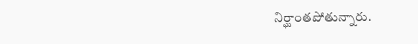నిర్ఘాంతపోతున్నారు.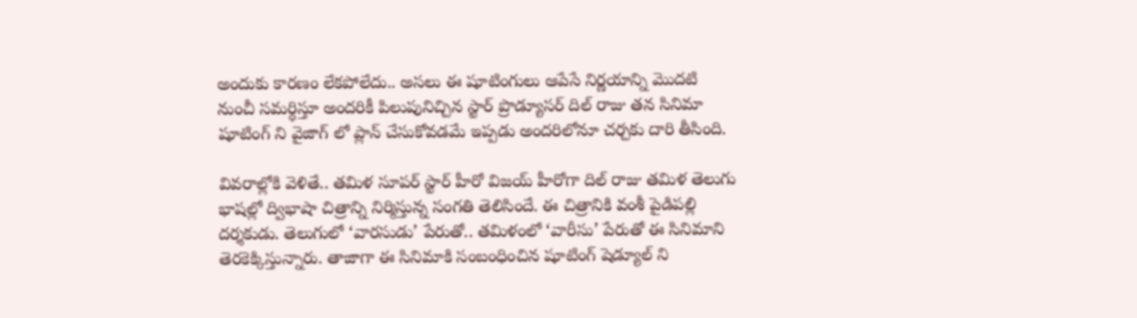అందుకు కారణం లేకపోలేదు.. అసలు ఈ షూటింగులు ఆపేసే నిర్ణయాన్ని మొదటి నుంచీ సమర్ధిస్తూ అందరికీ పిలుపునిచ్చిన స్టార్ ప్రొడ్యూసర్ దిల్ రాజు తన సినిమా షూటింగ్ ని వైజాగ్ లో ప్లాన్ చేసుకోవడమే ఇప్పడు అందరిలోనూ చర్చకు దారి తీసింది.

వివరాల్లోకి వెళితే.. తమిళ సూపర్ స్టార్ హీరో విజయ్ హీరోగా దిల్ రాజు తమిళ తెలుగు భాషల్లో ద్విభాషా చిత్రాన్ని నిర్మిస్తున్న సంగతి తెలిసిందే. ఈ చిత్రానికి వంశీ పైడిపల్లి దర్శకుడు. తెలుగులో ‘వారసుడు’ పేరుతో.. తమిళంలో ‘వారీసు’ పేరుతో ఈ సినిమాని తెరకెక్కిస్తున్నారు. తాజాగా ఈ సినిమాకి సంబంధించిన షూటింగ్ షెడ్యూల్ ని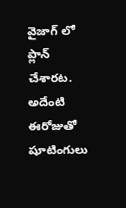వైజాగ్ లో ప్లాన్ చేశారట. అదేంటి ఈరోజుతో షూటింగులు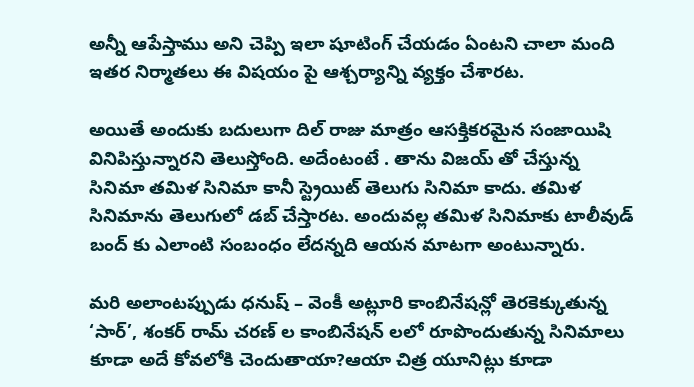అన్నీ ఆపేస్తాము అని చెప్పి ఇలా షూటింగ్ చేయడం ఏంటని చాలా మంది ఇతర నిర్మాతలు ఈ విషయం పై ఆశ్చర్యాన్ని వ్యక్తం చేశారట.

అయితే అందుకు బదులుగా దిల్ రాజు మాత్రం ఆసక్తికరమైన సంజాయిషి వినిపిస్తున్నారని తెలుస్తోంది. అదేంటంటే . తాను విజయ్ తో చేస్తున్న సినిమా తమిళ సినిమా కానీ స్ట్రెయిట్ తెలుగు సినిమా కాదు. తమిళ సినిమాను తెలుగులో డబ్ చేస్తారట. అందువల్ల తమిళ సినిమాకు టాలీవుడ్ బంద్ కు ఎలాంటి సంబంధం లేదన్నది ఆయన మాటగా అంటున్నారు.

మరి అలాంటప్పుడు ధనుష్ – వెంకీ అట్లూరి కాంబినేషన్లో తెరకెక్కుతున్న ‘సార్’, శంకర్ రామ్ చరణ్ ల కాంబినేషన్ లలో రూపొందుతున్న సినిమాలు కూడా అదే కోవలోకి చెందుతాయా?ఆయా చిత్ర యూనిట్లు కూడా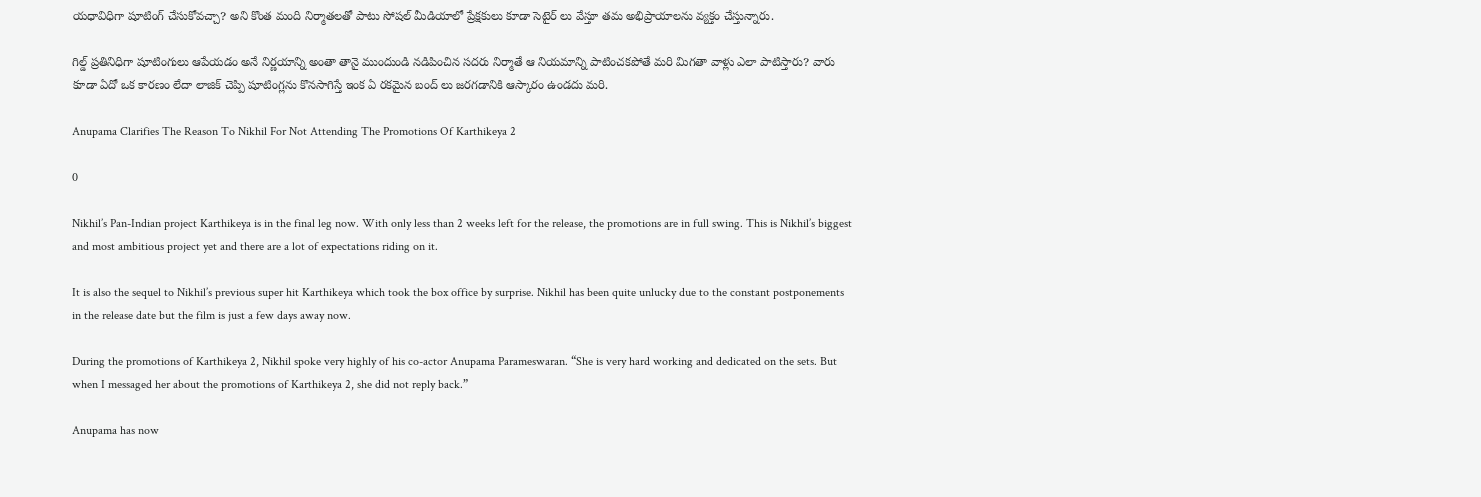యధావిధిగా షూటింగ్ చేసుకోవచ్చా? అని కొంత మంది నిర్మాతలతో పాటు సోషల్ మీడియాలో ప్రేక్షకులు కూడా సెటైర్ లు వేస్తూ తమ అభిప్రాయాలను వ్యక్తం చేస్తున్నారు.

గిల్డ్ ప్రతినిధిగా షూటింగులు ఆపేయడం అనే నిర్ణయాన్ని అంతా తానై ముందుండి నడిపించిన సదరు నిర్మాతే ఆ నియమాన్ని పాటించకపోతే మరి మిగతా వాళ్లు ఎలా పాటిస్తారు? వారు కూడా ఏదో ఒక కారణం లేదా లాజిక్ చెప్పి షూటింగ్లను కొనసాగిస్తే ఇంక ఏ రకమైన బంద్ లు జరగడానికి ఆస్కారం ఉండదు మరి.

Anupama Clarifies The Reason To Nikhil For Not Attending The Promotions Of Karthikeya 2

0

Nikhil’s Pan-Indian project Karthikeya is in the final leg now. With only less than 2 weeks left for the release, the promotions are in full swing. This is Nikhil’s biggest and most ambitious project yet and there are a lot of expectations riding on it.

It is also the sequel to Nikhil’s previous super hit Karthikeya which took the box office by surprise. Nikhil has been quite unlucky due to the constant postponements in the release date but the film is just a few days away now.

During the promotions of Karthikeya 2, Nikhil spoke very highly of his co-actor Anupama Parameswaran. “She is very hard working and dedicated on the sets. But when I messaged her about the promotions of Karthikeya 2, she did not reply back.”

Anupama has now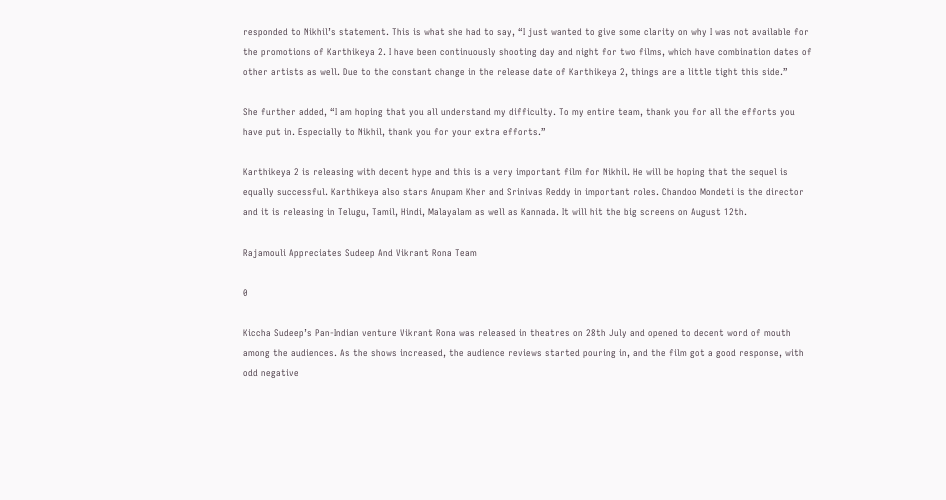responded to Nikhil’s statement. This is what she had to say, “I just wanted to give some clarity on why I was not available for the promotions of Karthikeya 2. I have been continuously shooting day and night for two films, which have combination dates of other artists as well. Due to the constant change in the release date of Karthikeya 2, things are a little tight this side.”

She further added, “I am hoping that you all understand my difficulty. To my entire team, thank you for all the efforts you have put in. Especially to Nikhil, thank you for your extra efforts.”

Karthikeya 2 is releasing with decent hype and this is a very important film for Nikhil. He will be hoping that the sequel is equally successful. Karthikeya also stars Anupam Kher and Srinivas Reddy in important roles. Chandoo Mondeti is the director and it is releasing in Telugu, Tamil, Hindi, Malayalam as well as Kannada. It will hit the big screens on August 12th.

Rajamouli Appreciates Sudeep And Vikrant Rona Team

0

Kiccha Sudeep’s Pan-Indian venture Vikrant Rona was released in theatres on 28th July and opened to decent word of mouth among the audiences. As the shows increased, the audience reviews started pouring in, and the film got a good response, with odd negative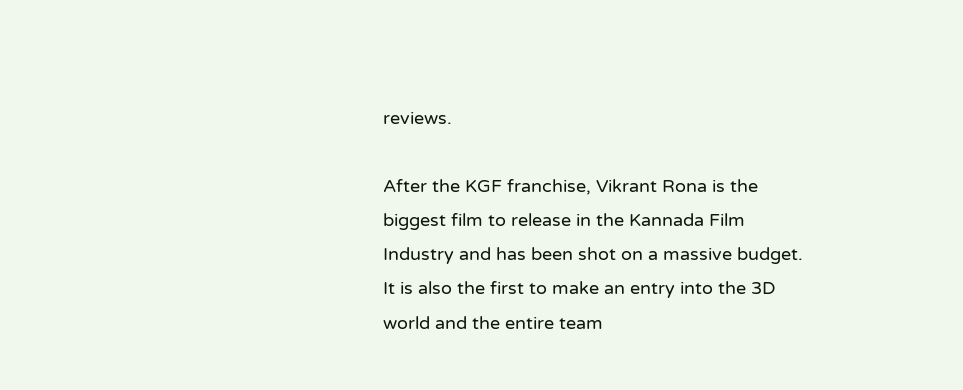reviews.

After the KGF franchise, Vikrant Rona is the biggest film to release in the Kannada Film Industry and has been shot on a massive budget. It is also the first to make an entry into the 3D world and the entire team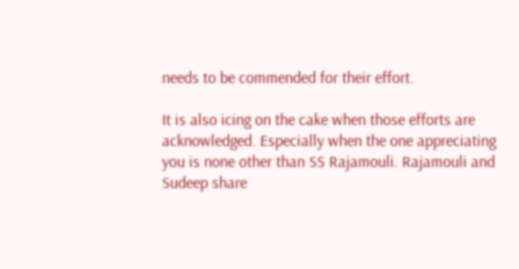needs to be commended for their effort.

It is also icing on the cake when those efforts are acknowledged. Especially when the one appreciating you is none other than SS Rajamouli. Rajamouli and Sudeep share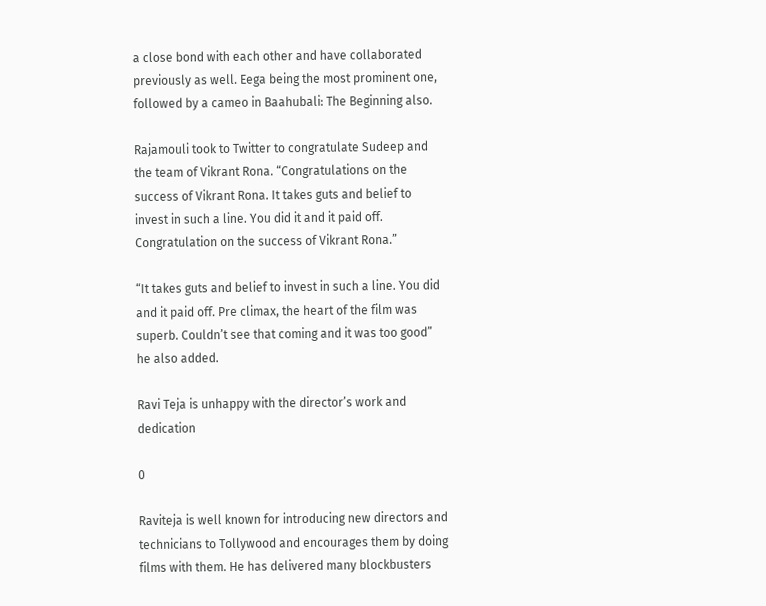a close bond with each other and have collaborated previously as well. Eega being the most prominent one, followed by a cameo in Baahubali: The Beginning also.

Rajamouli took to Twitter to congratulate Sudeep and the team of Vikrant Rona. “Congratulations on the success of Vikrant Rona. It takes guts and belief to invest in such a line. You did it and it paid off. Congratulation on the success of Vikrant Rona.”

“It takes guts and belief to invest in such a line. You did and it paid off. Pre climax, the heart of the film was superb. Couldn’t see that coming and it was too good” he also added.

Ravi Teja is unhappy with the director’s work and dedication

0

Raviteja is well known for introducing new directors and technicians to Tollywood and encourages them by doing films with them. He has delivered many blockbusters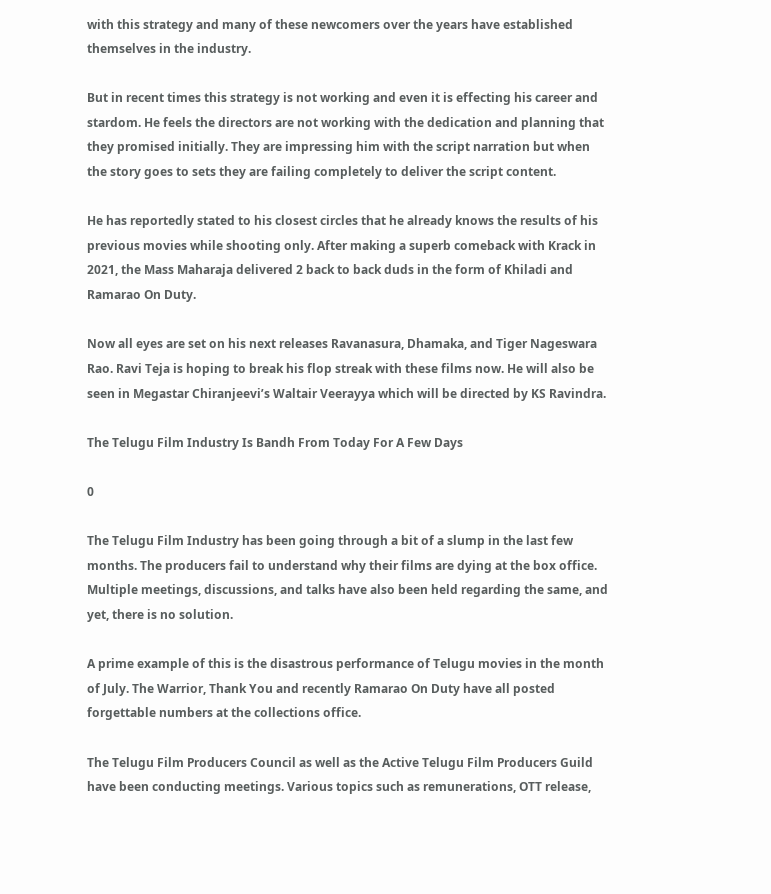with this strategy and many of these newcomers over the years have established themselves in the industry.

But in recent times this strategy is not working and even it is effecting his career and stardom. He feels the directors are not working with the dedication and planning that they promised initially. They are impressing him with the script narration but when the story goes to sets they are failing completely to deliver the script content.

He has reportedly stated to his closest circles that he already knows the results of his previous movies while shooting only. After making a superb comeback with Krack in 2021, the Mass Maharaja delivered 2 back to back duds in the form of Khiladi and Ramarao On Duty.

Now all eyes are set on his next releases Ravanasura, Dhamaka, and Tiger Nageswara Rao. Ravi Teja is hoping to break his flop streak with these films now. He will also be seen in Megastar Chiranjeevi’s Waltair Veerayya which will be directed by KS Ravindra.

The Telugu Film Industry Is Bandh From Today For A Few Days

0

The Telugu Film Industry has been going through a bit of a slump in the last few months. The producers fail to understand why their films are dying at the box office. Multiple meetings, discussions, and talks have also been held regarding the same, and yet, there is no solution.

A prime example of this is the disastrous performance of Telugu movies in the month of July. The Warrior, Thank You and recently Ramarao On Duty have all posted forgettable numbers at the collections office.

The Telugu Film Producers Council as well as the Active Telugu Film Producers Guild have been conducting meetings. Various topics such as remunerations, OTT release,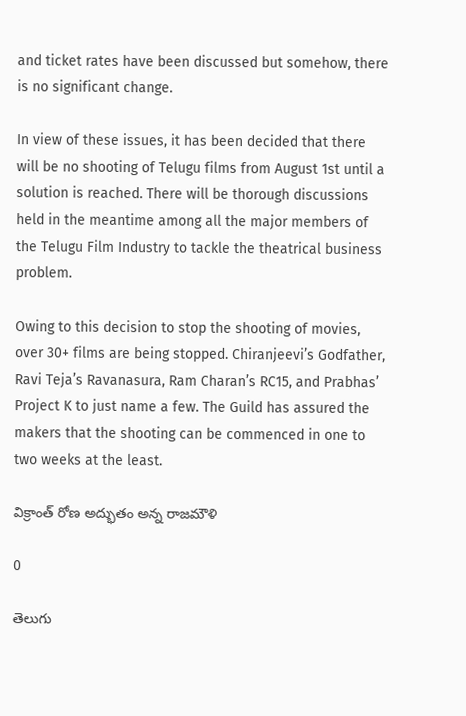and ticket rates have been discussed but somehow, there is no significant change.

In view of these issues, it has been decided that there will be no shooting of Telugu films from August 1st until a solution is reached. There will be thorough discussions held in the meantime among all the major members of the Telugu Film Industry to tackle the theatrical business problem.

Owing to this decision to stop the shooting of movies, over 30+ films are being stopped. Chiranjeevi’s Godfather, Ravi Teja’s Ravanasura, Ram Charan’s RC15, and Prabhas’ Project K to just name a few. The Guild has assured the makers that the shooting can be commenced in one to two weeks at the least.

విక్రాంత్ రోణ అద్భుతం అన్న రాజమౌళి

0

తెలుగు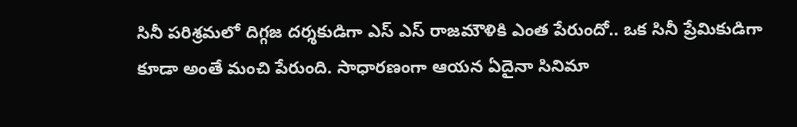సినీ పరిశ్రమలో దిగ్గజ దర్శకుడిగా ఎస్ ఎస్ రాజమౌళికి ఎంత పేరుందో.. ఒక సినీ ప్రేమికుడిగా కూడా అంతే మంచి పేరుంది. సాధారణంగా ఆయన ఏదైనా సినిమా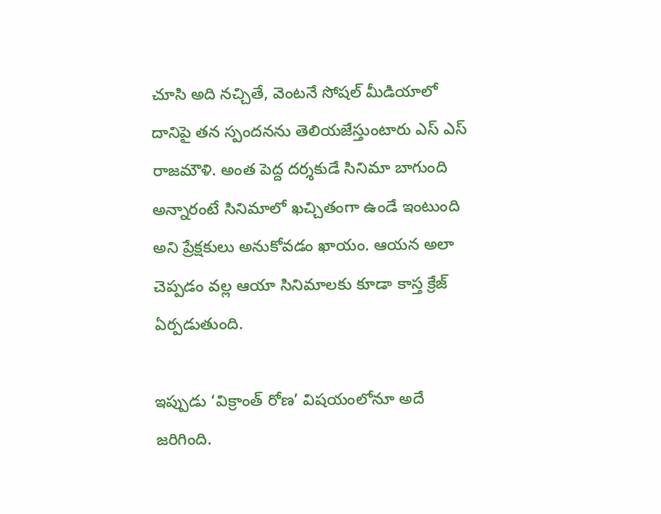చూసి అది నచ్చితే, వెంటనే సోషల్ మీడియాలో దానిపై తన స్పందనను తెలియజేస్తుంటారు ఎస్ ఎస్ రాజమౌళి. అంత పెద్ద దర్శకుడే సినిమా బాగుంది అన్నారంటే సినిమాలో ఖచ్చితంగా ఉండే ఇంటుంది అని ప్రేక్షకులు అనుకోవడం ఖాయం. ఆయన అలా చెప్పడం వల్ల ఆయా సినిమాలకు కూడా కాస్త క్రేజ్ ఏర్పడుతుంది.

ఇప్పుడు ‘విక్రాంత్ రోణ’ విషయంలోనూ అదే జరిగింది.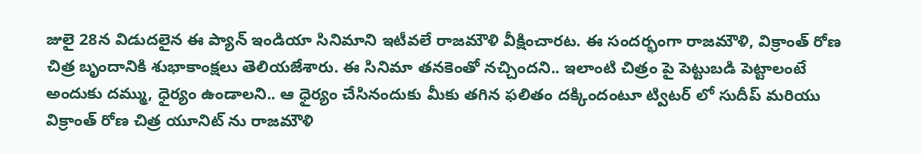జులై 28న విడుదలైన ఈ ప్యాన్ ఇండియా సినిమాని ఇటీవలే రాజమౌళి వీక్షించారట. ఈ సందర్భంగా రాజమౌళి, విక్రాంత్ రోణ చిత్ర బృందానికి శుభాకాంక్షలు తెలియజేశారు. ఈ సినిమా తనకెంతో నచ్చిందని.. ఇలాంటి చిత్రం పై పెట్టుబడి పెట్టాలంటే అందుకు దమ్ము, ధైర్యం ఉండాలని.. ఆ ధైర్యం చేసినందుకు మీకు తగిన ఫలితం దక్కిందంటూ ట్విటర్ లో సుదీప్ మరియు విక్రాంత్ రోణ చిత్ర యూనిట్ ను రాజమౌళి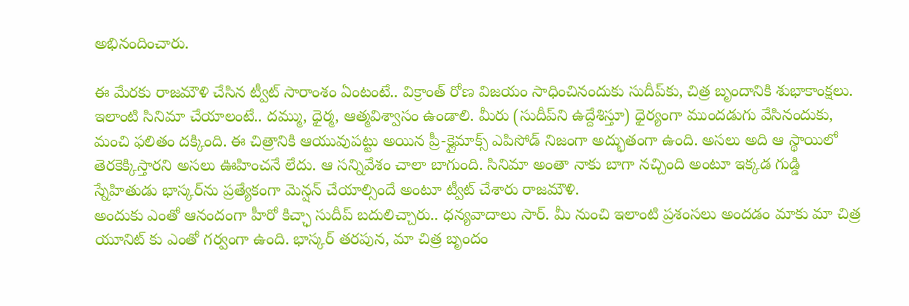అభినందించారు.

ఈ మేరకు రాజమౌళి చేసిన ట్వీట్ సారాంశం ఏంటంటే.. విక్రాంత్ రోణ విజయం సాధించినందుకు సుదీప్‌కు, చిత్ర బృందానికి శుభాకాంక్షలు. ఇలాంటి సినిమా చేయాలంటే.. దమ్ము, ధైర్మ, ఆత్మవిశ్వాసం ఉండాలి. మీరు (సుదీప్‌ని ఉద్దేశిస్తూ) ధైర్యంగా ముందడుగు వేసినందుకు, మంచి ఫలితం దక్కింది. ఈ చిత్రానికి ఆయువుపట్టు అయిన ప్రీ-క్లైమాక్స్ ఎపిసోడ్ నిజంగా అద్భుతంగా ఉంది. అసలు అది ఆ స్థాయిలో తెరకెక్కిస్తారని అసలు ఊహించనే లేదు. ఆ సన్నివేశం చాలా బాగుంది. సినిమా అంతా నాకు బాగా నచ్చింది అంటూ ఇక్కడ గుడ్డి స్నేహితుడు భాస్కర్‌ను ప్రత్యేకంగా మెన్షన్ చేయాల్సిందే అంటూ ట్వీట్ చేశారు రాజమౌళి.
అందుకు ఎంతో ఆనందంగా హీరో కిచ్ఛా సుదీప్ బదులిచ్చారు.. ధన్యవాదాలు సార్. మీ నుంచి ఇలాంటి ప్రశంసలు అందడం మాకు మా చిత్ర యూనిట్ కు ఎంతో గర్వంగా ఉంది. భాస్కర్ తరపున, మా చిత్ర బృందం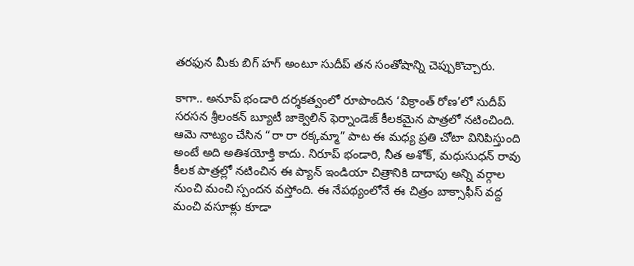తరఫున మీకు బిగ్ హగ్ అంటూ సుదీప్ తన సంతోషాన్ని చెప్పుకొచ్చారు.

కాగా.. అనూప్ భండారి దర్శకత్వంలో రూపొందిన ‘విక్రాంత్ రోణ’లో సుదీప్ సరసన శ్రీలంకన్ బ్యూటీ జాక్వెలిన్ ఫెర్నాండెజ్ కీలకమైన పాత్రలో నటించింది. ఆమె నాట్యం చేసిన “రా రా రక్కమ్మా” పాట ఈ మధ్య ప్రతి చోటా వినిపిస్తుంది అంటే అది అతిశయోక్తి కాదు. నిరూప్ భండారి, నీత అశోక్, మధుసుధన్ రావు కీలక పాత్రల్లో నటించిన ఈ ప్యాన్ ఇండియా చిత్రానికి దాదాపు అన్ని వర్గాల నుంచి మంచి స్పందన వస్తోంది. ఈ నేపథ్యంలోనే ఈ చిత్రం బాక్సాఫీస్ వద్ద మంచి వసూళ్లు కూడా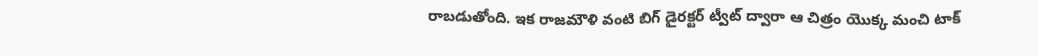రాబడుతోంది. ఇక రాజమౌళి వంటి బిగ్ డైరక్టర్ ట్వీట్ ద్వారా ఆ చిత్రం యొక్క మంచి టాక్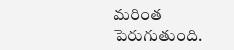మరింత పెరుగుతుంది.